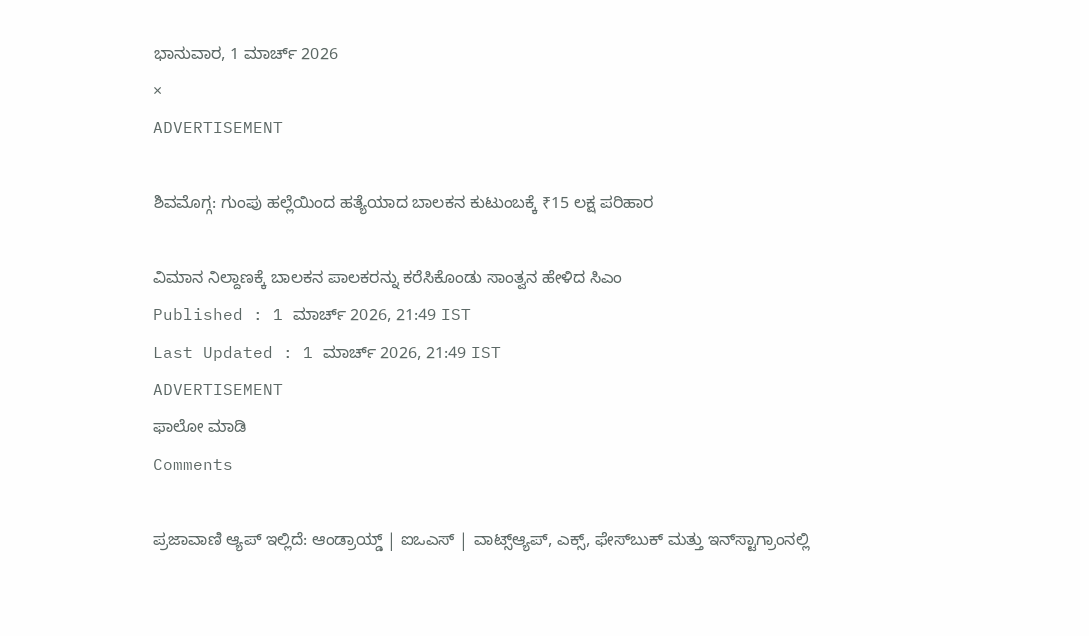ಭಾನುವಾರ, 1 ಮಾರ್ಚ್ 2026
×
ADVERTISEMENT

ಶಿವಮೊಗ್ಗ: ಗುಂಪು ಹಲ್ಲೆಯಿಂದ ಹತ್ಯೆಯಾದ ಬಾಲಕನ ಕುಟುಂಬಕ್ಕೆ ₹15 ಲಕ್ಷ ಪರಿಹಾರ

ವಿಮಾನ ನಿಲ್ದಾಣಕ್ಕೆ ಬಾಲಕನ ಪಾಲಕರನ್ನು ಕರೆಸಿಕೊಂಡು ಸಾಂತ್ವನ ಹೇಳಿದ ಸಿಎಂ
Published : 1 ಮಾರ್ಚ್ 2026, 21:49 IST
Last Updated : 1 ಮಾರ್ಚ್ 2026, 21:49 IST
ADVERTISEMENT
ಫಾಲೋ ಮಾಡಿ
Comments

ಪ್ರಜಾವಾಣಿ ಆ್ಯಪ್ ಇಲ್ಲಿದೆ: ಆಂಡ್ರಾಯ್ಡ್ | ಐಒಎಸ್ | ವಾಟ್ಸ್ಆ್ಯಪ್, ಎಕ್ಸ್, ಫೇಸ್‌ಬುಕ್ ಮತ್ತು ಇನ್‌ಸ್ಟಾಗ್ರಾಂನಲ್ಲಿ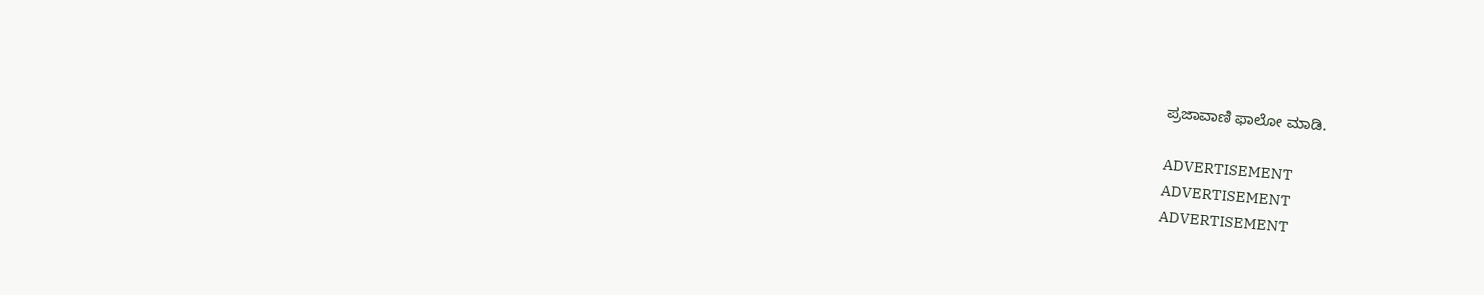ಪ್ರಜಾವಾಣಿ ಫಾಲೋ ಮಾಡಿ.

ADVERTISEMENT
ADVERTISEMENT
ADVERTISEMENT